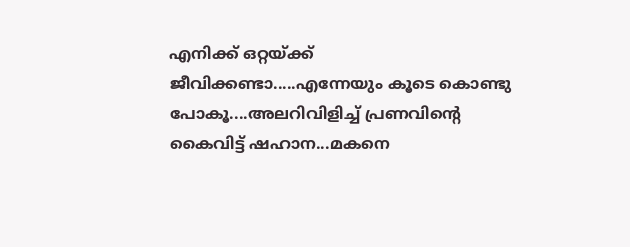എനിക്ക് ഒറ്റയ്ക്ക് ജീവിക്കണ്ടാ.....എന്നേയും കൂടെ കൊണ്ടു പോകൂ....അലറിവിളിച്ച് പ്രണവിന്റെ കൈവിട്ട് ഷഹാന...മകനെ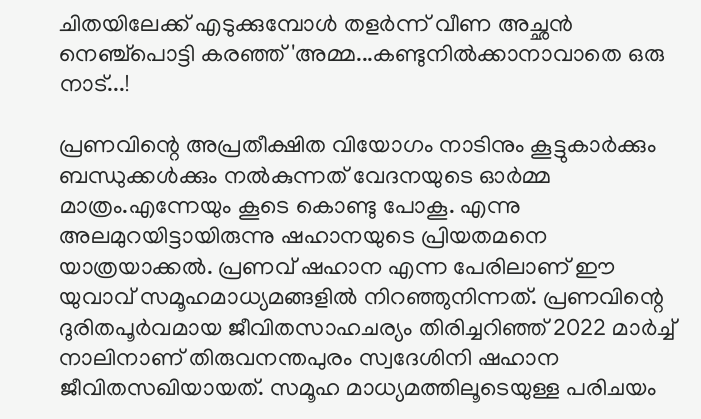ചിതയിലേക്ക് എടുക്കുമ്പോൾ തളർന്ന് വീണ അച്ഛൻ നെഞ്ച്പൊട്ടി കരഞ്ഞ് 'അമ്മ...കണ്ടുനിൽക്കാനാവാതെ ഒരു നാട്...!

പ്രണവിന്റെ അപ്രതീക്ഷിത വിയോഗം നാടിനും കൂട്ടുകാർക്കും ബന്ധുക്കൾക്കും നൽകുന്നത് വേദനയുടെ ഓർമ്മ മാത്രം.എന്നേയും കൂടെ കൊണ്ടു പോകൂ. എന്നു അലമുറയിട്ടായിരുന്നു ഷഹാനയുടെ പ്രിയതമനെ യാത്രയാക്കൽ. പ്രണവ് ഷഹാന എന്ന പേരിലാണ് ഈ യുവാവ് സമൂഹമാധ്യമങ്ങളിൽ നിറഞ്ഞുനിന്നത്. പ്രണവിന്റെ ദുരിതപൂർവമായ ജീവിതസാഹചര്യം തിരിച്ചറിഞ്ഞ് 2022 മാർച്ച് നാലിനാണ് തിരുവനന്തപുരം സ്വദേശിനി ഷഹാന ജീവിതസഖിയായത്. സമൂഹ മാധ്യമത്തിലൂടെയുള്ള പരിചയം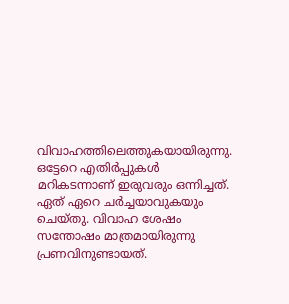വിവാഹത്തിലെത്തുകയായിരുന്നു. ഒട്ടേറെ എതിർപ്പുകൾ മറികടന്നാണ് ഇരുവരും ഒന്നിച്ചത്. ഏത് ഏറെ ചർച്ചയാവുകയും ചെയ്തു. വിവാഹ ശേഷം സന്തോഷം മാത്രമായിരുന്നു പ്രണവിനുണ്ടായത്.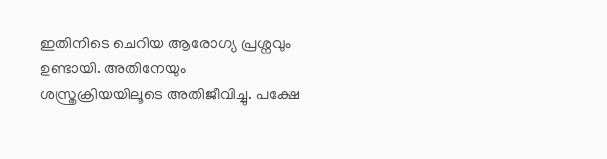ഇതിനിടെ ചെറിയ ആരോഗ്യ പ്രശ്നവും ഉണ്ടായി. അതിനേയും ശസ്ത്രക്രിയയിലൂടെ അതിജീവിച്ചു. പക്ഷേ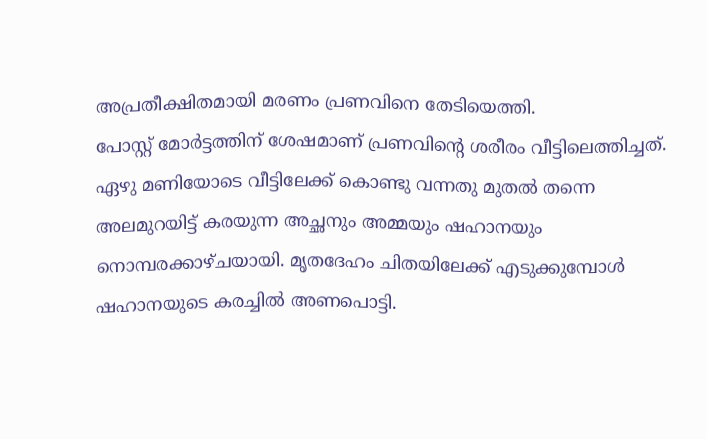അപ്രതീക്ഷിതമായി മരണം പ്രണവിനെ തേടിയെത്തി.
പോസ്റ്റ് മോർട്ടത്തിന് ശേഷമാണ് പ്രണവിന്റെ ശരീരം വീട്ടിലെത്തിച്ചത്. ഏഴു മണിയോടെ വീട്ടിലേക്ക് കൊണ്ടു വന്നതു മുതൽ തന്നെ അലമുറയിട്ട് കരയുന്ന അച്ഛനും അമ്മയും ഷഹാനയും നൊമ്പരക്കാഴ്ചയായി. മൃതദേഹം ചിതയിലേക്ക് എടുക്കുമ്പോൾ ഷഹാനയുടെ കരച്ചിൽ അണപൊട്ടി.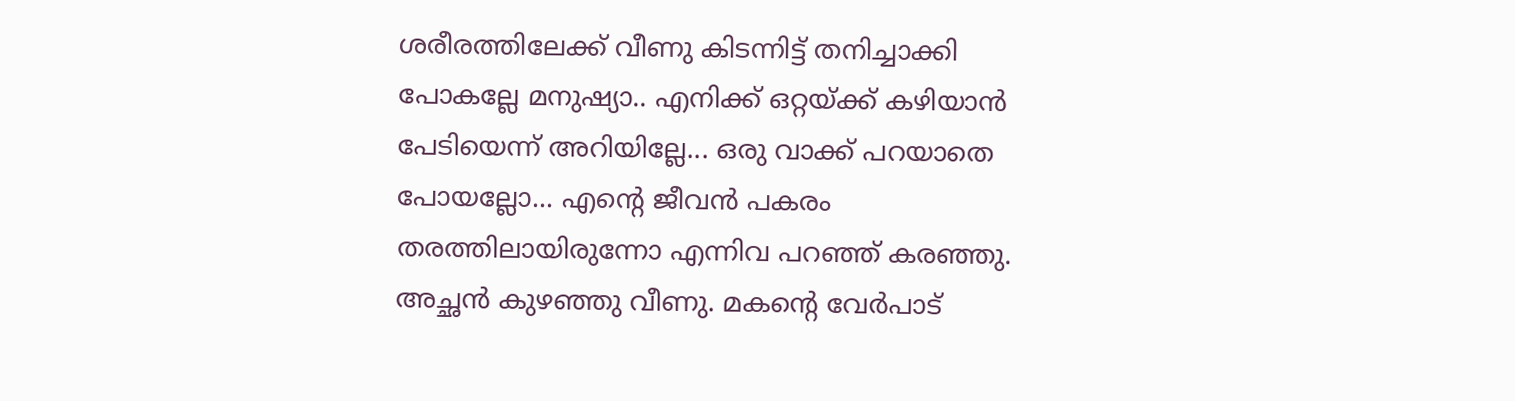ശരീരത്തിലേക്ക് വീണു കിടന്നിട്ട് തനിച്ചാക്കി പോകല്ലേ മനുഷ്യാ.. എനിക്ക് ഒറ്റയ്ക്ക് കഴിയാൻ പേടിയെന്ന് അറിയില്ലേ... ഒരു വാക്ക് പറയാതെ പോയല്ലോ... എന്റെ ജീവൻ പകരം തരത്തിലായിരുന്നോ എന്നിവ പറഞ്ഞ് കരഞ്ഞു. അച്ഛൻ കുഴഞ്ഞു വീണു. മകന്റെ വേർപാട്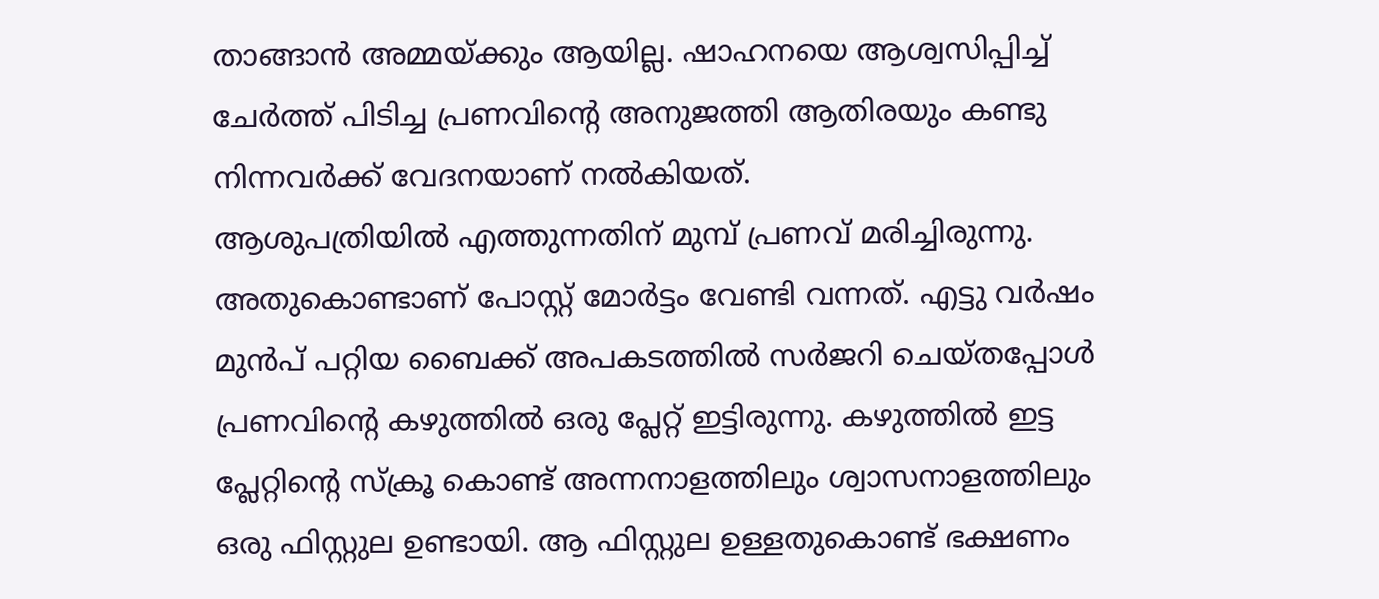താങ്ങാൻ അമ്മയ്ക്കും ആയില്ല. ഷാഹനയെ ആശ്വസിപ്പിച്ച് ചേർത്ത് പിടിച്ച പ്രണവിന്റെ അനുജത്തി ആതിരയും കണ്ടു നിന്നവർക്ക് വേദനയാണ് നൽകിയത്.
ആശുപത്രിയിൽ എത്തുന്നതിന് മുമ്പ് പ്രണവ് മരിച്ചിരുന്നു. അതുകൊണ്ടാണ് പോസ്റ്റ് മോർട്ടം വേണ്ടി വന്നത്. എട്ടു വർഷം മുൻപ് പറ്റിയ ബൈക്ക് അപകടത്തിൽ സർജറി ചെയ്തപ്പോൾ പ്രണവിന്റെ കഴുത്തിൽ ഒരു പ്ലേറ്റ് ഇട്ടിരുന്നു. കഴുത്തിൽ ഇട്ട പ്ലേറ്റിന്റെ സ്ക്രൂ കൊണ്ട് അന്നനാളത്തിലും ശ്വാസനാളത്തിലും ഒരു ഫിസ്റ്റുല ഉണ്ടായി. ആ ഫിസ്റ്റുല ഉള്ളതുകൊണ്ട് ഭക്ഷണം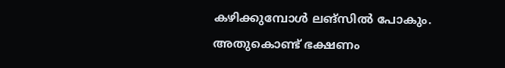കഴിക്കുമ്പോൾ ലങ്സിൽ പോകും.
അതുകൊണ്ട് ഭക്ഷണം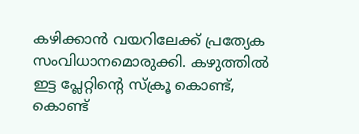കഴിക്കാൻ വയറിലേക്ക് പ്രത്യേക സംവിധാനമൊരുക്കി. കഴുത്തിൽ ഇട്ട പ്ലേറ്റിന്റെ സ്ക്രൂ കൊണ്ട്, കൊണ്ട്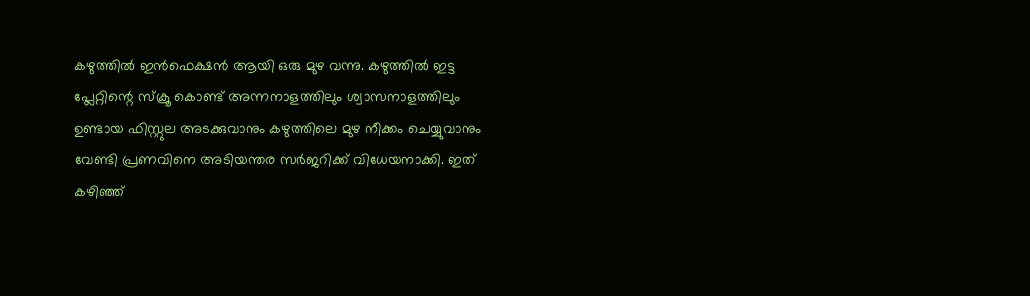കഴുത്തിൽ ഇൻഫെക്ഷൻ ആയി ഒരു മുഴ വന്നു. കഴുത്തിൽ ഇട്ട പ്ലേറ്റിന്റെ സ്ക്രൂ കൊണ്ട് അന്നനാളത്തിലും ശ്വാസനാളത്തിലും ഉണ്ടായ ഫിസ്റ്റുല അടക്കുവാനും കഴുത്തിലെ മുഴ നീക്കം ചെയ്യുവാനും വേണ്ടി പ്രണവിനെ അടിയന്തര സർജറിക്ക് വിധേയനാക്കി. ഇത് കഴിഞ്ഞ്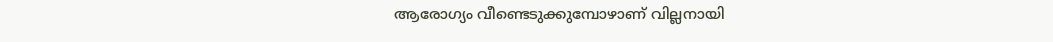ആരോഗ്യം വീണ്ടെടുക്കുമ്പോഴാണ് വില്ലനായി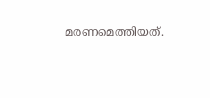മരണമെത്തിയത്.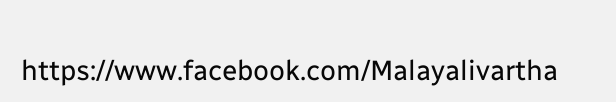https://www.facebook.com/Malayalivartha